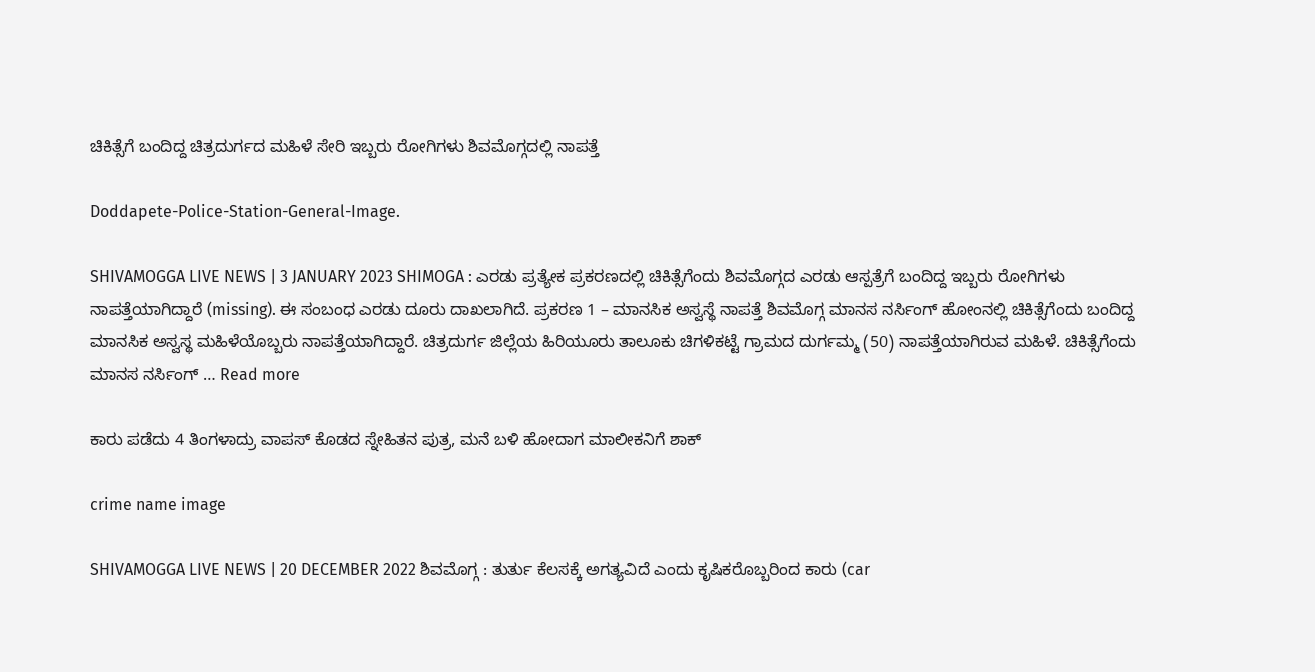ಚಿಕಿತ್ಸೆಗೆ ಬಂದಿದ್ದ ಚಿತ್ರದುರ್ಗದ ಮಹಿಳೆ ಸೇರಿ ಇಬ್ಬರು ರೋಗಿಗಳು ಶಿವಮೊಗ್ಗದಲ್ಲಿ ನಾಪತ್ತೆ

Doddapete-Police-Station-General-Image.

SHIVAMOGGA LIVE NEWS | 3 JANUARY 2023 SHIMOGA : ಎರಡು ಪ್ರತ್ಯೇಕ ಪ್ರಕರಣದಲ್ಲಿ ಚಿಕಿತ್ಸೆಗೆಂದು ಶಿವಮೊಗ್ಗದ ಎರಡು ಆಸ್ಪತ್ರೆಗೆ ಬಂದಿದ್ದ ಇಬ್ಬರು ರೋಗಿಗಳು ನಾಪತ್ತೆಯಾಗಿದ್ದಾರೆ (missing). ಈ ಸಂಬಂಧ ಎರಡು ದೂರು ದಾಖಲಾಗಿದೆ. ಪ್ರಕರಣ 1 – ಮಾನಸಿಕ ಅಸ್ವಸ್ಥೆ ನಾಪತ್ತೆ ಶಿವಮೊಗ್ಗ ಮಾನಸ ನರ್ಸಿಂಗ್ ಹೋಂನಲ್ಲಿ ಚಿಕಿತ್ಸೆಗೆಂದು ಬಂದಿದ್ದ ಮಾನಸಿಕ ಅಸ್ವಸ್ಥ ಮಹಿಳೆಯೊಬ್ಬರು ನಾಪತ್ತೆಯಾಗಿದ್ದಾರೆ. ಚಿತ್ರದುರ್ಗ ಜಿಲ್ಲೆಯ ಹಿರಿಯೂರು ತಾಲೂಕು ಚಿಗಳಿಕಟ್ಟೆ ಗ್ರಾಮದ ದುರ್ಗಮ್ಮ (50) ನಾಪತ್ತೆಯಾಗಿರುವ ಮಹಿಳೆ. ಚಿಕಿತ್ಸೆಗೆಂದು ಮಾನಸ ನರ್ಸಿಂಗ್ … Read more

ಕಾರು ಪಡೆದು 4 ತಿಂಗಳಾದ್ರು ವಾಪಸ್ ಕೊಡದ ಸ್ನೇಹಿತನ ಪುತ್ರ, ಮನೆ ಬಳಿ ಹೋದಾಗ ಮಾಲೀಕನಿಗೆ ಶಾಕ್

crime name image

SHIVAMOGGA LIVE NEWS | 20 DECEMBER 2022 ಶಿವಮೊಗ್ಗ : ತುರ್ತು ಕೆಲಸಕ್ಕೆ ಅಗತ್ಯವಿದೆ ಎಂದು ಕೃಷಿಕರೊಬ್ಬರಿಂದ ಕಾರು (car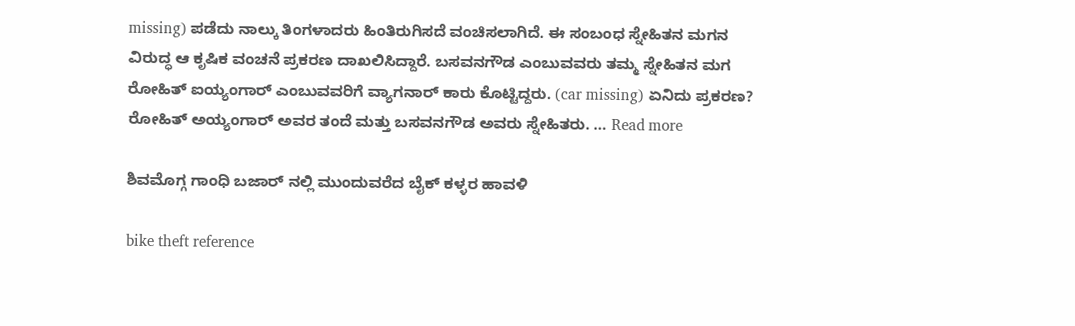missing) ಪಡೆದು ನಾಲ್ಕು ತಿಂಗಳಾದರು ಹಿಂತಿರುಗಿಸದೆ ವಂಚಿಸಲಾಗಿದೆ. ಈ ಸಂಬಂಧ ಸ್ನೇಹಿತನ ಮಗನ ವಿರುದ್ಧ ಆ ಕೃಷಿಕ ವಂಚನೆ ಪ್ರಕರಣ ದಾಖಲಿಸಿದ್ದಾರೆ. ಬಸವನಗೌಡ ಎಂಬುವವರು ತಮ್ಮ ಸ್ನೇಹಿತನ ಮಗ ರೋಹಿತ್ ಐಯ್ಯಂಗಾರ್ ಎಂಬುವವರಿಗೆ ವ್ಯಾಗನಾರ್ ಕಾರು ಕೊಟ್ಟಿದ್ದರು. (car missing) ಏನಿದು ಪ್ರಕರಣ? ರೋಹಿತ್ ಅಯ್ಯಂಗಾರ್ ಅವರ ತಂದೆ ಮತ್ತು ಬಸವನಗೌಡ ಅವರು ಸ್ನೇಹಿತರು. … Read more

ಶಿವಮೊಗ್ಗ ಗಾಂಧಿ ಬಜಾರ್ ನಲ್ಲಿ ಮುಂದುವರೆದ ಬೈಕ್ ಕಳ್ಳರ ಹಾವಳಿ

bike theft reference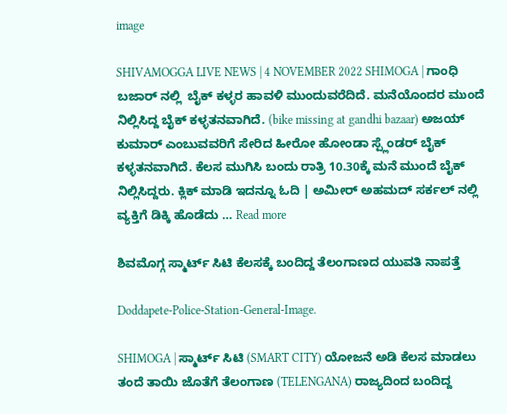image

SHIVAMOGGA LIVE NEWS | 4 NOVEMBER 2022 SHIMOGA | ಗಾಂಧಿ ಬಜಾರ್ ನಲ್ಲಿ  ಬೈಕ್ ಕಳ್ಳರ ಹಾವಳಿ ಮುಂದುವರೆದಿದೆ. ಮನೆಯೊಂದರ ಮುಂದೆ ನಿಲ್ಲಿಸಿದ್ದ ಬೈಕ್ ಕಳ್ಳತನವಾಗಿದೆ. (bike missing at gandhi bazaar) ಅಜಯ್ ಕುಮಾರ್ ಎಂಬುವವರಿಗೆ ಸೇರಿದ ಹೀರೋ ಹೋಂಡಾ ಸ್ಪ್ಲೆಂಡರ್ ಬೈಕ್ ಕಳ್ಳತನವಾಗಿದೆ. ಕೆಲಸ ಮುಗಿಸಿ ಬಂದು ರಾತ್ರಿ 10.30ಕ್ಕೆ ಮನೆ ಮುಂದೆ ಬೈಕ್ ನಿಲ್ಲಿಸಿದ್ದರು. ಕ್ಲಿಕ್ ಮಾಡಿ ಇದನ್ನೂ ಓದಿ | ಅಮೀರ್ ಅಹಮದ್ ಸರ್ಕಲ್ ನಲ್ಲಿ ವ್ಯಕ್ತಿಗೆ ಡಿಕ್ಕಿ ಹೊಡೆದು … Read more

ಶಿವಮೊಗ್ಗ ಸ್ಮಾರ್ಟ್ ಸಿಟಿ ಕೆಲಸಕ್ಕೆ ಬಂದಿದ್ದ ತೆಲಂಗಾಣದ ಯುವತಿ ನಾಪತ್ತೆ

Doddapete-Police-Station-General-Image.

SHIMOGA | ಸ್ಮಾರ್ಟ್ ಸಿಟಿ (SMART CITY) ಯೋಜನೆ ಅಡಿ ಕೆಲಸ ಮಾಡಲು ತಂದೆ ತಾಯಿ ಜೊತೆಗೆ ತೆಲಂಗಾಣ (TELENGANA) ರಾಜ್ಯದಿಂದ ಬಂದಿದ್ದ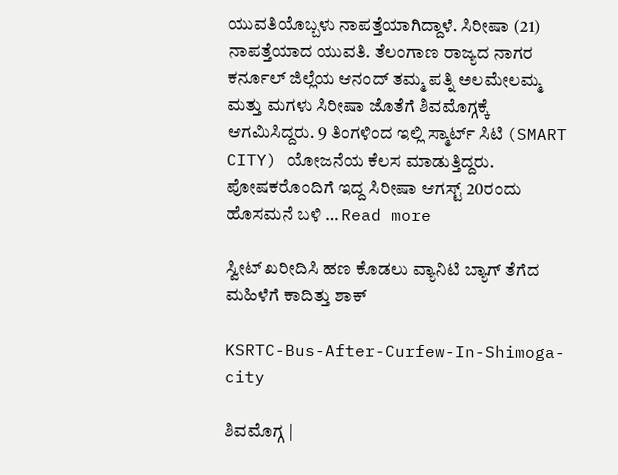ಯುವತಿಯೊಬ್ಬಳು ನಾಪತ್ತೆಯಾಗಿದ್ದಾಳೆ. ಸಿರೀಷಾ (21) ನಾಪತ್ತೆಯಾದ ಯುವತಿ. ತೆಲಂಗಾಣ ರಾಜ್ಯದ ನಾಗರ ಕರ್ನೂಲ್ ಜಿಲ್ಲೆಯ ಆನಂದ್ ತಮ್ಮ ಪತ್ನಿ ಅಲಮೇಲಮ್ಮ ಮತ್ತು ಮಗಳು ಸಿರೀಷಾ ಜೊತೆಗೆ ಶಿವಮೊಗ್ಗಕ್ಕೆ ಆಗಮಿಸಿದ್ದರು. 9 ತಿಂಗಳಿಂದ ಇಲ್ಲಿ ಸ್ಮಾರ್ಟ್ ಸಿಟಿ (SMART CITY) ಯೋಜನೆಯ ಕೆಲಸ ಮಾಡುತ್ತಿದ್ದರು. ಪೋಷಕರೊಂದಿಗೆ ಇದ್ದ ಸಿರೀಷಾ ಆಗಸ್ಟ್ 20ರಂದು ಹೊಸಮನೆ ಬಳಿ … Read more

ಸ್ವೀಟ್ ಖರೀದಿಸಿ ಹಣ ಕೊಡಲು ವ್ಯಾನಿಟಿ ಬ್ಯಾಗ್ ತೆಗೆದ ಮಹಿಳೆಗೆ ಕಾದಿತ್ತು ಶಾಕ್

KSRTC-Bus-After-Curfew-In-Shimoga-city

ಶಿವಮೊಗ್ಗ |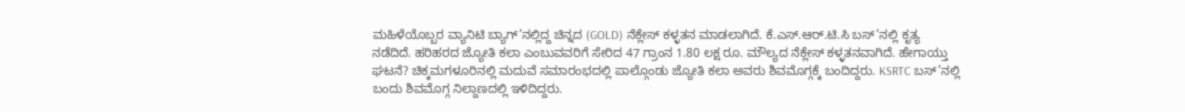ಮಹಿಳೆಯೊಬ್ಬರ ವ್ಯಾನಿಟಿ ಬ್ಯಾಗ್’ನಲ್ಲಿದ್ದ ಚಿನ್ನದ (GOLD) ನೆಕ್ಲೇಸ್ ಕಳ್ಳತನ ಮಾಡಲಾಗಿದೆ. ಕೆ.ಎಸ್.ಆರ್.ಟಿ.ಸಿ ಬಸ್’ನಲ್ಲಿ ಕೃತ್ಯ ನಡೆದಿದೆ. ಹರಿಹರದ ಜ್ಯೋತಿ ಕಲಾ ಎಂಬುವವರಿಗೆ ಸೇರಿದ 47 ಗ್ರಾಂನ 1.80 ಲಕ್ಷ ರೂ. ಮೌಲ್ಯದ ನೆಕ್ಲೇಸ್ ಕಳ್ಳತನವಾಗಿದೆ. ಹೇಗಾಯ್ತು ಘಟನೆ? ಚಿಕ್ಕಮಗಳೂರಿನಲ್ಲಿ ಮದುವೆ ಸಮಾರಂಭದಲ್ಲಿ ಪಾಲ್ಗೊಂಡು ಜ್ಯೋತಿ ಕಲಾ ಅವರು ಶಿವಮೊಗ್ಗಕ್ಕೆ ಬಂದಿದ್ದರು. KSRTC ಬಸ್’ನಲ್ಲಿ ಬಂದು ಶಿವಮೊಗ್ಗ ನಿಲ್ದಾಣದಲ್ಲಿ ಇಳಿದಿದ್ದರು.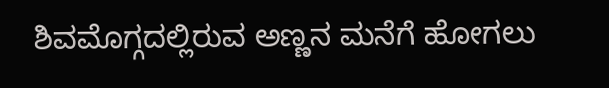ಶಿವಮೊಗ್ಗದಲ್ಲಿರುವ ಅಣ್ಣನ ಮನೆಗೆ ಹೋಗಲು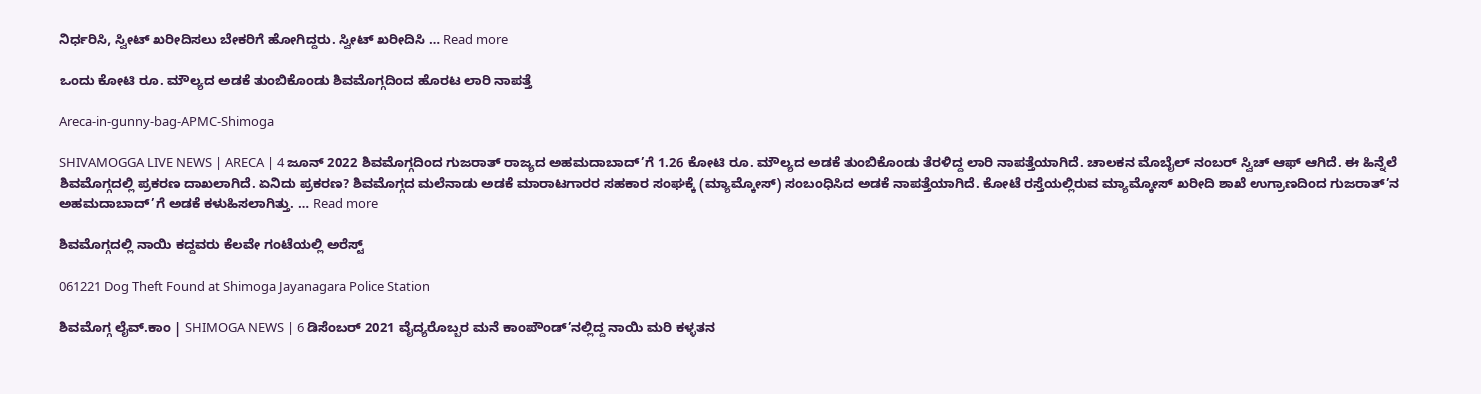ನಿರ್ಧರಿಸಿ, ಸ್ವೀಟ್ ಖರೀದಿಸಲು ಬೇಕರಿಗೆ ಹೋಗಿದ್ದರು. ಸ್ವೀಟ್ ಖರೀದಿಸಿ … Read more

ಒಂದು ಕೋಟಿ ರೂ. ಮೌಲ್ಯದ ಅಡಕೆ ತುಂಬಿಕೊಂಡು ಶಿವಮೊಗ್ಗದಿಂದ ಹೊರಟ ಲಾರಿ ನಾಪತ್ತೆ

Areca-in-gunny-bag-APMC-Shimoga

SHIVAMOGGA LIVE NEWS | ARECA | 4 ಜೂನ್ 2022 ಶಿವಮೊಗ್ಗದಿಂದ ಗುಜರಾತ್ ರಾಜ್ಯದ ಅಹಮದಾಬಾದ್’ಗೆ 1.26 ಕೋಟಿ ರೂ. ಮೌಲ್ಯದ ಅಡಕೆ ತುಂಬಿಕೊಂಡು ತೆರಳಿದ್ದ ಲಾರಿ ನಾಪತ್ತೆಯಾಗಿದೆ. ಚಾಲಕನ ಮೊಬೈಲ್ ನಂಬರ್ ಸ್ವಿಚ್ ಆಫ್ ಆಗಿದೆ. ಈ ಹಿನ್ನೆಲೆ ಶಿವಮೊಗ್ಗದಲ್ಲಿ ಪ್ರಕರಣ ದಾಖಲಾಗಿದೆ. ಏನಿದು ಪ್ರಕರಣ? ಶಿವಮೊಗ್ಗದ ಮಲೆನಾಡು ಅಡಕೆ ಮಾರಾಟಗಾರರ ಸಹಕಾರ ಸಂಘಕ್ಕೆ (ಮ್ಯಾಮ್ಕೋಸ್) ಸಂಬಂಧಿಸಿದ ಅಡಕೆ ನಾಪತ್ತೆಯಾಗಿದೆ. ಕೋಟೆ ರಸ್ತೆಯಲ್ಲಿರುವ ಮ್ಯಾಮ್ಕೋಸ್ ಖರೀದಿ ಶಾಖೆ ಉಗ್ರಾಣದಿಂದ ಗುಜರಾತ್’ನ ಅಹಮದಾಬಾದ್’ಗೆ ಅಡಕೆ ಕಳುಹಿಸಲಾಗಿತ್ತು. … Read more

ಶಿವಮೊಗ್ಗದಲ್ಲಿ ನಾಯಿ ಕದ್ದವರು ಕೆಲವೇ ಗಂಟೆಯಲ್ಲಿ ಅರೆಸ್ಟ್

061221 Dog Theft Found at Shimoga Jayanagara Police Station

ಶಿವಮೊಗ್ಗ ಲೈವ್.ಕಾಂ | SHIMOGA NEWS | 6 ಡಿಸೆಂಬರ್ 2021 ವೈದ್ಯರೊಬ್ಬರ ಮನೆ ಕಾಂಪೌಂಡ್’ನಲ್ಲಿದ್ದ ನಾಯಿ ಮರಿ ಕಳ್ಳತನ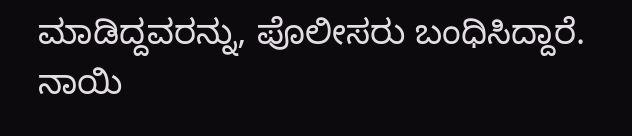ಮಾಡಿದ್ದವರನ್ನು, ಪೊಲೀಸರು ಬಂಧಿಸಿದ್ದಾರೆ. ನಾಯಿ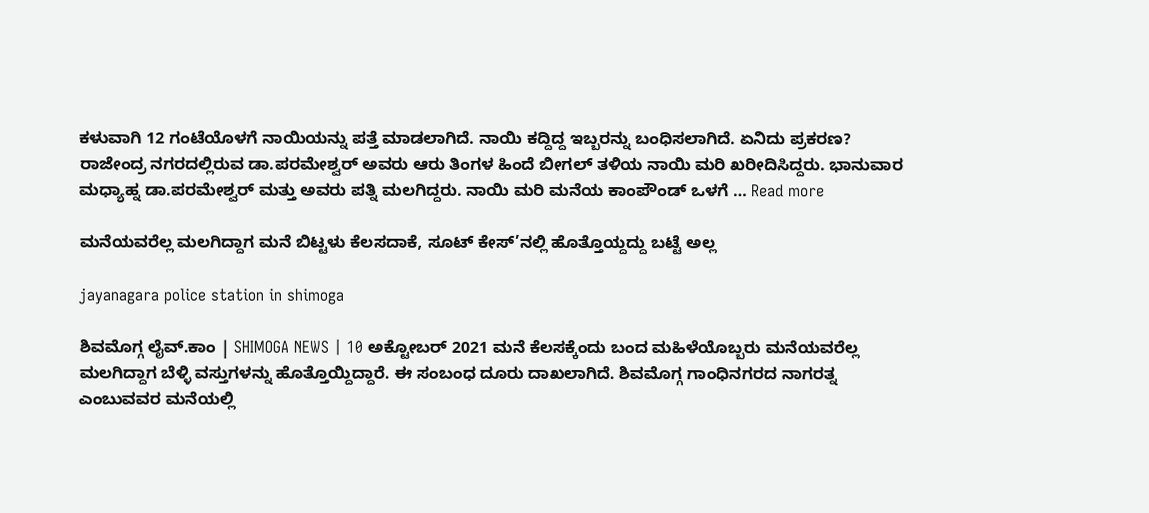ಕಳುವಾಗಿ 12 ಗಂಟೆಯೊಳಗೆ ನಾಯಿಯನ್ನು ಪತ್ತೆ ಮಾಡಲಾಗಿದೆ. ನಾಯಿ ಕದ್ದಿದ್ದ ಇಬ್ಬರನ್ನು ಬಂಧಿಸಲಾಗಿದೆ. ಏನಿದು ಪ್ರಕರಣ? ರಾಜೇಂದ್ರ ನಗರದಲ್ಲಿರುವ ಡಾ.ಪರಮೇಶ್ವರ್ ಅವರು ಆರು ತಿಂಗಳ ಹಿಂದೆ ಬೀಗಲ್ ತಳಿಯ ನಾಯಿ ಮರಿ ಖರೀದಿಸಿದ್ದರು. ಭಾನುವಾರ ಮಧ್ಯಾಹ್ನ ಡಾ.ಪರಮೇಶ್ವರ್ ಮತ್ತು ಅವರು ಪತ್ನಿ ಮಲಗಿದ್ದರು. ನಾಯಿ ಮರಿ ಮನೆಯ ಕಾಂಪೌಂಡ್ ಒಳಗೆ … Read more

ಮನೆಯವರೆಲ್ಲ ಮಲಗಿದ್ದಾಗ ಮನೆ ಬಿಟ್ಟಳು ಕೆಲಸದಾಕೆ, ಸೂಟ್ ಕೇಸ್’ನಲ್ಲಿ ಹೊತ್ತೊಯ್ದದ್ದು ಬಟ್ಟೆ ಅಲ್ಲ

jayanagara police station in shimoga

ಶಿವಮೊಗ್ಗ ಲೈವ್.ಕಾಂ | SHIMOGA NEWS | 10 ಅಕ್ಟೋಬರ್ 2021 ಮನೆ ಕೆಲಸಕ್ಕೆಂದು ಬಂದ ಮಹಿಳೆಯೊಬ್ಬರು ಮನೆಯವರೆಲ್ಲ ಮಲಗಿದ್ದಾಗ ಬೆಳ್ಳಿ ವಸ್ತುಗಳನ್ನು ಹೊತ್ತೊಯ್ದಿದ್ದಾರೆ. ಈ ಸಂಬಂಧ ದೂರು ದಾಖಲಾಗಿದೆ. ಶಿವಮೊಗ್ಗ ಗಾಂಧಿನಗರದ ನಾಗರತ್ನ ಎಂಬುವವರ ಮನೆಯಲ್ಲಿ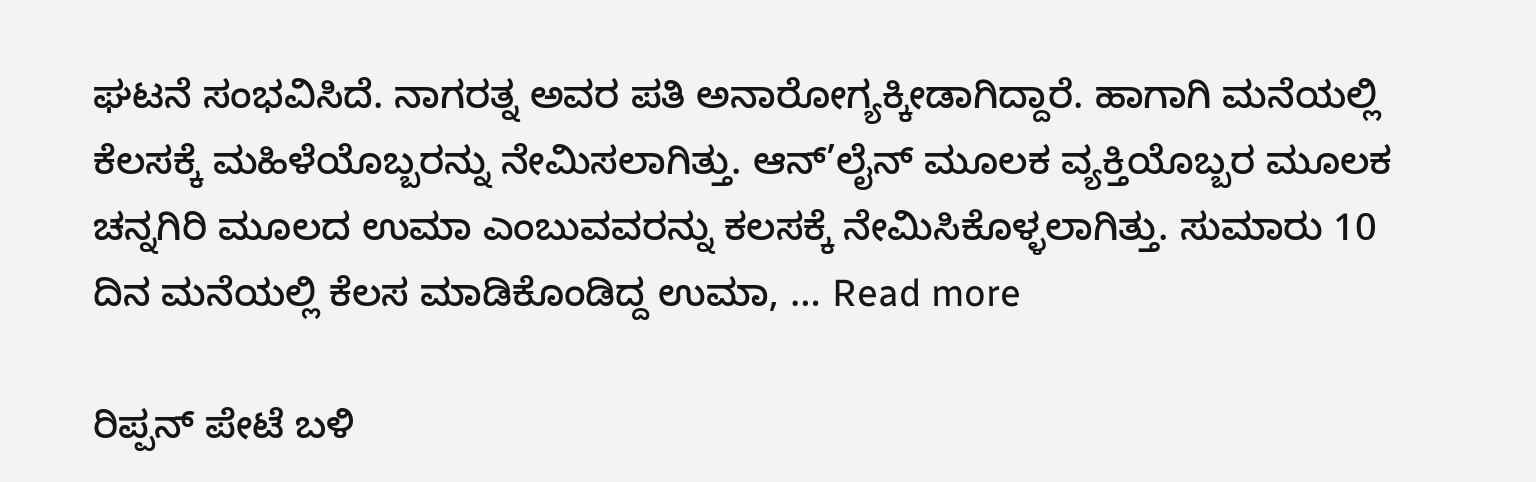ಘಟನೆ ಸಂಭವಿಸಿದೆ. ನಾಗರತ್ನ ಅವರ ಪತಿ ಅನಾರೋಗ್ಯಕ್ಕೀಡಾಗಿದ್ದಾರೆ. ಹಾಗಾಗಿ ಮನೆಯಲ್ಲಿ ಕೆಲಸಕ್ಕೆ ಮಹಿಳೆಯೊಬ್ಬರನ್ನು ನೇಮಿಸಲಾಗಿತ್ತು. ಆನ್’ಲೈನ್ ಮೂಲಕ ವ್ಯಕ್ತಿಯೊಬ್ಬರ ಮೂಲಕ ಚನ್ನಗಿರಿ ಮೂಲದ ಉಮಾ ಎಂಬುವವರನ್ನು ಕಲಸಕ್ಕೆ ನೇಮಿಸಿಕೊಳ್ಳಲಾಗಿತ್ತು. ಸುಮಾರು 10 ದಿನ ಮನೆಯಲ್ಲಿ ಕೆಲಸ ಮಾಡಿಕೊಂಡಿದ್ದ ಉಮಾ, … Read more

ರಿಪ್ಪನ್ ಪೇಟೆ ಬಳಿ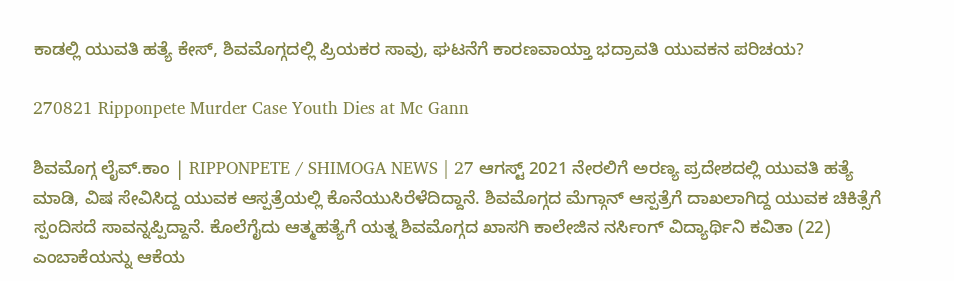ಕಾಡಲ್ಲಿ ಯುವತಿ ಹತ್ಯೆ ಕೇಸ್, ಶಿವಮೊಗ್ಗದಲ್ಲಿ ಪ್ರಿಯಕರ ಸಾವು, ಘಟನೆಗೆ ಕಾರಣವಾಯ್ತಾ ಭದ್ರಾವತಿ ಯುವಕನ ಪರಿಚಯ?

270821 Ripponpete Murder Case Youth Dies at Mc Gann

ಶಿವಮೊಗ್ಗ ಲೈವ್.ಕಾಂ | RIPPONPETE / SHIMOGA NEWS | 27 ಆಗಸ್ಟ್ 2021 ನೇರಲಿಗೆ ಅರಣ್ಯ ಪ್ರದೇಶದಲ್ಲಿ ಯುವತಿ ಹತ್ಯೆ ಮಾಡಿ, ವಿಷ ಸೇವಿಸಿದ್ದ ಯುವಕ ಆಸ್ಪತ್ರೆಯಲ್ಲಿ ಕೊನೆಯುಸಿರೆಳೆದಿದ್ದಾನೆ. ಶಿವಮೊಗ್ಗದ ಮೆಗ್ಗಾನ್ ಆಸ್ಪತ್ರೆಗೆ ದಾಖಲಾಗಿದ್ದ ಯುವಕ ಚಿಕಿತ್ಸೆಗೆ ಸ್ಪಂದಿಸದೆ ಸಾವನ್ನಪ್ಪಿದ್ದಾನೆ. ಕೊಲೆಗೈದು ಆತ್ಮಹತ್ಯೆಗೆ ಯತ್ನ ಶಿವಮೊಗ್ಗದ ಖಾಸಗಿ ಕಾಲೇಜಿನ ನರ್ಸಿಂಗ್ ವಿದ್ಯಾರ್ಥಿನಿ ಕವಿತಾ (22) ಎಂಬಾಕೆಯನ್ನು ಆಕೆಯ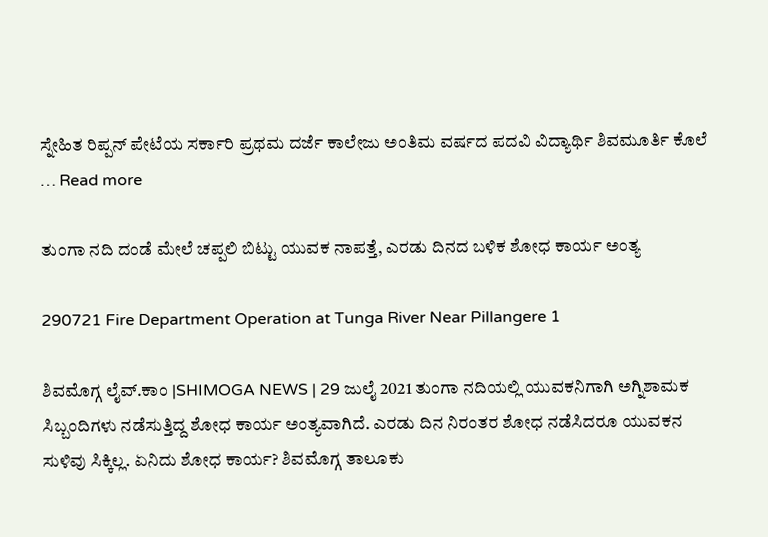ಸ್ನೇಹಿತ ರಿಪ್ಪನ್ ಪೇಟೆಯ ಸರ್ಕಾರಿ ಪ್ರಥಮ ದರ್ಜೆ ಕಾಲೇಜು ಅಂತಿಮ ವರ್ಷದ ಪದವಿ ವಿದ್ಯಾರ್ಥಿ ಶಿವಮೂರ್ತಿ ಕೊಲೆ … Read more

ತುಂಗಾ ನದಿ ದಂಡೆ ಮೇಲೆ ಚಪ್ಪಲಿ ಬಿಟ್ಟು ಯುವಕ ನಾಪತ್ತೆ, ಎರಡು ದಿನದ ಬಳಿಕ ಶೋಧ ಕಾರ್ಯ ಅಂತ್ಯ

290721 Fire Department Operation at Tunga River Near Pillangere 1

ಶಿವಮೊಗ್ಗ ಲೈವ್.ಕಾಂ |SHIMOGA NEWS | 29 ಜುಲೈ 2021 ತುಂಗಾ ನದಿಯಲ್ಲಿ ಯುವಕನಿಗಾಗಿ ಅಗ್ನಿಶಾಮಕ ಸಿಬ್ಬಂದಿಗಳು ನಡೆಸುತ್ತಿದ್ದ ಶೋಧ ಕಾರ್ಯ ಅಂತ್ಯವಾಗಿದೆ. ಎರಡು ದಿನ ನಿರಂತರ ಶೋಧ ನಡೆಸಿದರೂ ಯುವಕನ ಸುಳಿವು ಸಿಕ್ಕಿಲ್ಲ. ಏನಿದು ಶೋಧ ಕಾರ್ಯ? ಶಿವಮೊಗ್ಗ ತಾಲೂಕು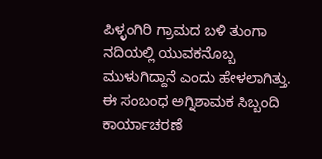ಪಿಳ್ಳಂಗಿರಿ ಗ್ರಾಮದ ಬಳಿ ತುಂಗಾ ನದಿಯಲ್ಲಿ ಯುವಕನೊಬ್ಬ ಮುಳುಗಿದ್ದಾನೆ ಎಂದು ಹೇಳಲಾಗಿತ್ತು. ಈ ಸಂಬಂಧ ಅಗ್ನಿಶಾಮಕ ಸಿಬ್ಬಂದಿ ಕಾರ್ಯಾಚರಣೆ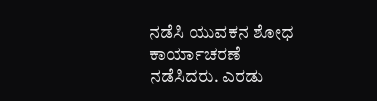ನಡೆಸಿ ಯುವಕನ ಶೋಧ ಕಾರ್ಯಾಚರಣೆ ನಡೆಸಿದರು. ಎರಡು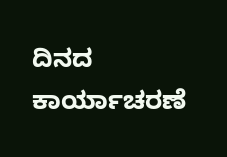ದಿನದ ಕಾರ್ಯಾಚರಣೆ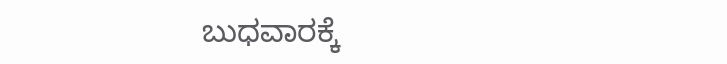ಬುಧವಾರಕ್ಕೆ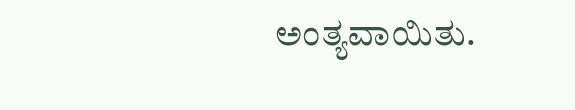ಅಂತ್ಯವಾಯಿತು.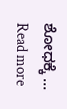ಶೋಧಕ್ಕೆ … Read more